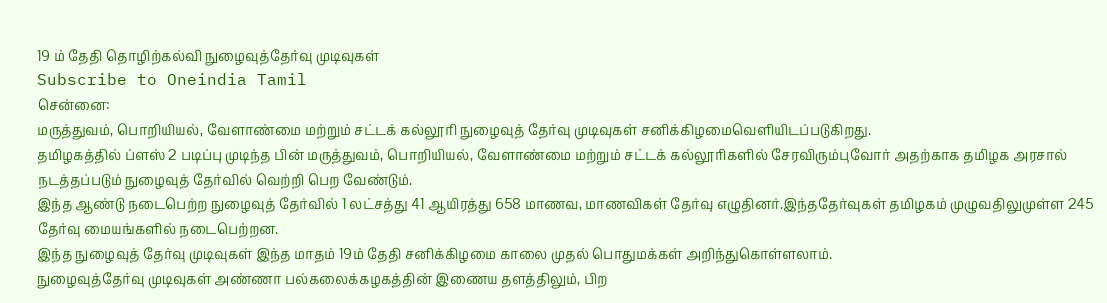19 ம் தேதி தொழிற்கல்வி நுழைவுத்தேர்வு முடிவுகள்
Subscribe to Oneindia Tamil
சென்னை:
மருத்துவம், பொறியியல், வேளாண்மை மற்றும் சட்டக் கல்லூரி நுழைவுத் தேர்வு முடிவுகள் சனிக்கிழமைவெளியிடப்படுகிறது.
தமிழகத்தில் ப்ளஸ் 2 படிப்பு முடிந்த பின் மருத்துவம், பொறியியல், வேளாண்மை மற்றும் சட்டக் கல்லூரிகளில் சேரவிரும்புவோர் அதற்காக தமிழக அரசால் நடத்தப்படும் நுழைவுத் தேர்வில் வெற்றி பெற வேண்டும்.
இந்த ஆண்டு நடைபெற்ற நுழைவுத் தேர்வில் 1 லட்சத்து 41 ஆயிரத்து 658 மாணவ, மாணவிகள் தேர்வு எழுதினர்.இந்ததேர்வுகள் தமிழகம் முழுவதிலுமுள்ள 245 தேர்வு மையங்களில் நடைபெற்றன.
இந்த நுழைவுத் தேர்வு முடிவுகள் இந்த மாதம் 19ம் தேதி சனிக்கிழமை காலை முதல் பொதுமக்கள் அறிந்துகொள்ளலாம்.
நுழைவுத்தேர்வு முடிவுகள் அண்ணா பல்கலைக்கழகத்தின் இணைய தளத்திலும், பிற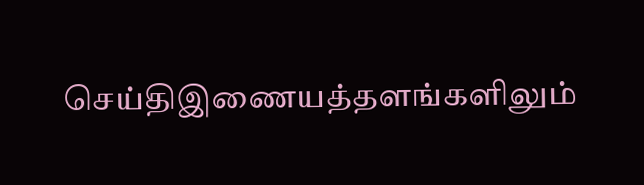செய்திஇணையத்தளங்களிலும்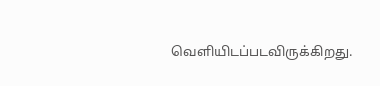வெளியிடப்படவிருக்கிறது.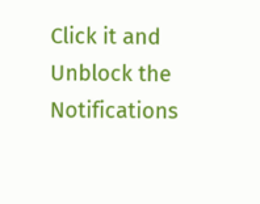Click it and Unblock the Notifications